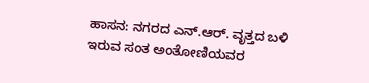ಹಾಸನ: ನಗರದ ಎನ್.ಆರ್. ವೃತ್ತದ ಬಳಿ ಇರುವ ಸಂತ ಅಂತೋಣಿಯವರ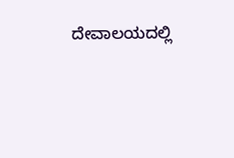ದೇವಾಲಯದಲ್ಲಿ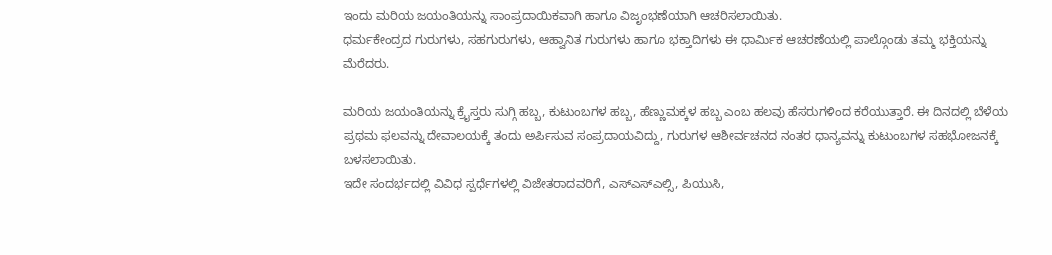ಇಂದು ಮರಿಯ ಜಯಂತಿಯನ್ನು ಸಾಂಪ್ರದಾಯಿಕವಾಗಿ ಹಾಗೂ ವಿಜೃಂಭಣೆಯಾಗಿ ಆಚರಿಸಲಾಯಿತು.
ಧರ್ಮಕೇಂದ್ರದ ಗುರುಗಳು, ಸಹಗುರುಗಳು, ಆಹ್ವಾನಿತ ಗುರುಗಳು ಹಾಗೂ ಭಕ್ತಾದಿಗಳು ಈ ಧಾರ್ಮಿಕ ಆಚರಣೆಯಲ್ಲಿ ಪಾಲ್ಗೊಂಡು ತಮ್ಮ ಭಕ್ತಿಯನ್ನು ಮೆರೆದರು.

ಮರಿಯ ಜಯಂತಿಯನ್ನು ಕ್ರೈಸ್ತರು ಸುಗ್ಗಿ ಹಬ್ಬ, ಕುಟುಂಬಗಳ ಹಬ್ಬ, ಹೆಣ್ಣುಮಕ್ಕಳ ಹಬ್ಬ ಎಂಬ ಹಲವು ಹೆಸರುಗಳಿಂದ ಕರೆಯುತ್ತಾರೆ. ಈ ದಿನದಲ್ಲಿ ಬೆಳೆಯ ಪ್ರಥಮ ಫಲವನ್ನು ದೇವಾಲಯಕ್ಕೆ ತಂದು ಅರ್ಪಿಸುವ ಸಂಪ್ರದಾಯವಿದ್ದು, ಗುರುಗಳ ಆಶೀರ್ವಚನದ ನಂತರ ಧಾನ್ಯವನ್ನು ಕುಟುಂಬಗಳ ಸಹಭೋಜನಕ್ಕೆ ಬಳಸಲಾಯಿತು.
ಇದೇ ಸಂದರ್ಭದಲ್ಲಿ ವಿವಿಧ ಸ್ಪರ್ಧೆಗಳಲ್ಲಿ ವಿಜೇತರಾದವರಿಗೆ, ಎಸ್ಎಸ್ಎಲ್ಸಿ, ಪಿಯುಸಿ,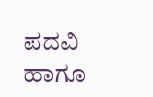ಪದವಿ ಹಾಗೂ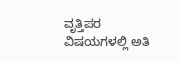ವೃತ್ತಿಪರ ವಿಷಯಗಳಲ್ಲಿ ಅತಿ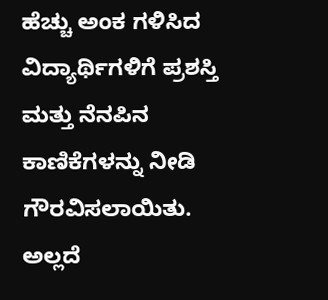ಹೆಚ್ಚು ಅಂಕ ಗಳಿಸಿದ ವಿದ್ಯಾರ್ಥಿಗಳಿಗೆ ಪ್ರಶಸ್ತಿ ಮತ್ತು ನೆನಪಿನ ಕಾಣಿಕೆಗಳನ್ನು ನೀಡಿ ಗೌರವಿಸಲಾಯಿತು. ಅಲ್ಲದೆ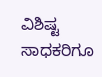ವಿಶಿಷ್ಟ ಸಾಧಕರಿಗೂ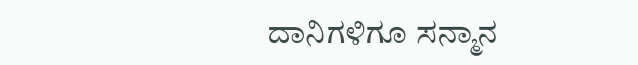ದಾನಿಗಳಿಗೂ ಸನ್ಮಾನ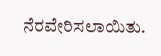ನೆರವೇರಿಸಲಾಯಿತು.